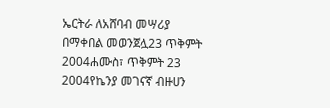ኤርትራ ለአሸባብ መሣሪያ በማቀበል መወንጀሏ23 ጥቅምት 2004ሐሙስ፣ ጥቅምት 23 2004የኬንያ መገናኛ ብዙሀን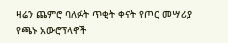ዛሬን ጨምሮ ባለፉት ጥቂት ቀናት የጦር መሣሪያ የጫኑ አውሮፕላኖች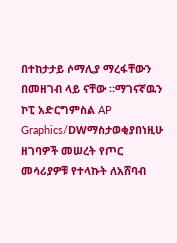በተከታታይ ሶማሊያ ማረፋቸውን በመዘገብ ላይ ናቸው ።ማገናኛዉን ኮፒ አድርግምስል AP Graphics/DWማስታወቂያበነዚሁ ዘገባዎች መሠረት የጦር መሳሪያዎቹ የተላኩት ለአሸባብ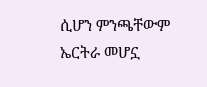ሲሆን ምንጫቸውም ኤርትራ መሆኗ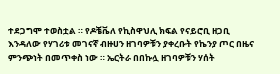ተደጋግሞ ተወስቷል ። የዶቼቬለ የኪስዋህሊ ክፍል የናይሮቢ ዘጋቢ እንዳለው የሃገሪቱ መገናኛ ብዙሀን ዘገባዎቹን ያቀረቡት የኬንያ ጦር በዜና ምንጭነት በመጥቀስ ነው ። ኤርትራ በበኩሏ ዘገባዎቹን ሃሰት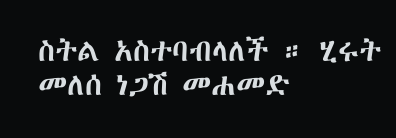ስትል አስተባብላለች ። ሂሩት መለሰ ነጋሽ መሐመድ